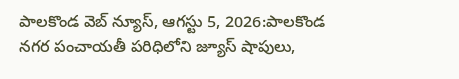పాలకొండ వెబ్ న్యూస్, ఆగస్టు 5, 2026:పాలకొండ నగర పంచాయతీ పరిధిలోని జ్యూస్ షాపులు,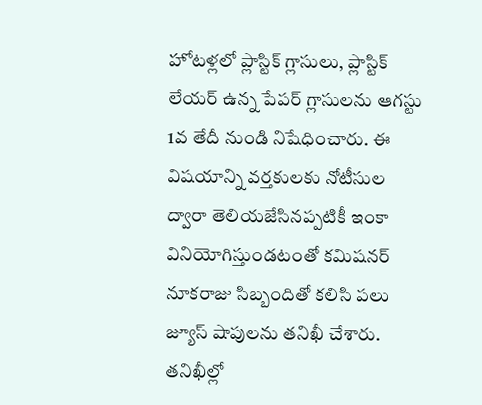హోటళ్లలో ప్లాస్టిక్ గ్లాసులు, ప్లాస్టిక్ లేయర్ ఉన్న పేపర్ గ్లాసులను ఆగస్టు 1వ తేదీ నుండి నిషేధించారు. ఈ విషయాన్ని వర్తకులకు నోటీసుల ద్వారా తెలియజేసినప్పటికీ ఇంకా వినియోగిస్తుండటంతో కమిషనర్ నూకరాజు సిబ్బందితో కలిసి పలు జ్యూస్ షాపులను తనిఖీ చేశారు. తనిఖీల్లో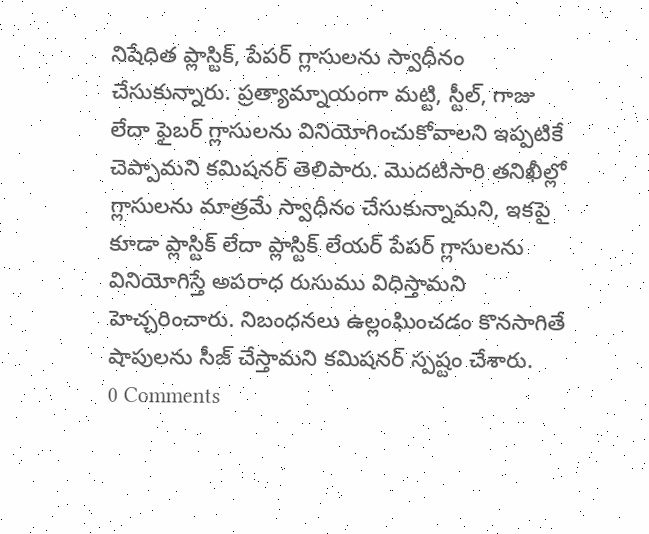నిషేధిత ప్లాస్టిక్, పేపర్ గ్లాసులను స్వాధీనం చేసుకున్నారు. ప్రత్యామ్నాయంగా మట్టి, స్టీల్, గాజు లేదా ఫైబర్ గ్లాసులను వినియోగించుకోవాలని ఇప్పటికే చెప్పామని కమిషనర్ తెలిపారు. మొదటిసారి తనిఖీల్లో గ్లాసులను మాత్రమే స్వాధీనం చేసుకున్నామని, ఇకపై కూడా ప్లాస్టిక్ లేదా ప్లాస్టిక్ లేయర్ పేపర్ గ్లాసులను వినియోగిస్తే అపరాధ రుసుము విధిస్తామని హెచ్చరించారు. నిబంధనలు ఉల్లంఘించడం కొనసాగితే షాపులను సీజ్ చేస్తామని కమిషనర్ స్పష్టం చేశారు.
0 Comments